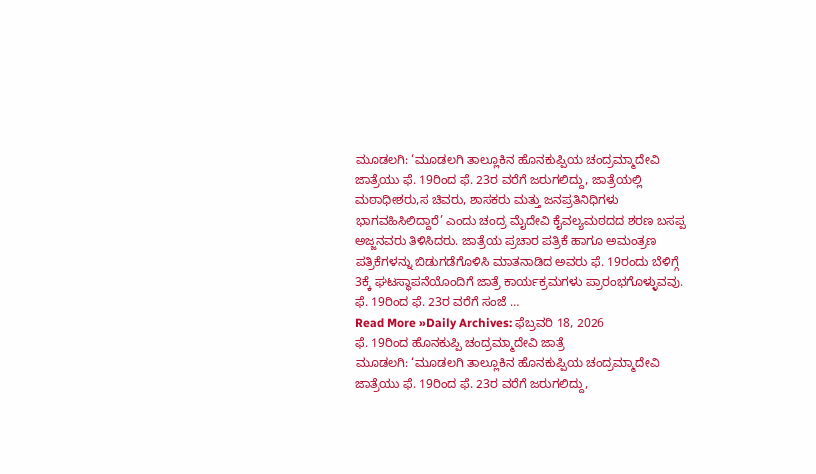ಮೂಡಲಗಿ: ‘ಮೂಡಲಗಿ ತಾಲ್ಲೂಕಿನ ಹೊನಕುಪ್ಪಿಯ ಚಂದ್ರಮ್ಮಾದೇವಿ ಜಾತ್ರೆಯು ಫೆ. 19ರಿಂದ ಫೆ. 23ರ ವರೆಗೆ ಜರುಗಲಿದ್ದು, ಜಾತ್ರೆಯಲ್ಲಿ ಮಠಾಧೀಶರು,ಸ ಚಿವರು, ಶಾಸಕರು ಮತ್ತು ಜನಪ್ರತಿನಿಧಿಗಳು ಭಾಗವಹಿಸಿಲಿದ್ದಾರೆ’ ಎಂದು ಚಂದ್ರ ಮೈದೇವಿ ಕೈವಲ್ಯಮಠದದ ಶರಣ ಬಸಪ್ಪ ಅಜ್ಜನವರು ತಿಳಿಸಿದರು. ಜಾತ್ರೆಯ ಪ್ರಚಾರ ಪತ್ರಿಕೆ ಹಾಗೂ ಅಮಂತ್ರಣ ಪತ್ರಿಕೆಗಳನ್ನು ಬಿಡುಗಡೆಗೊಳಿಸಿ ಮಾತನಾಡಿದ ಅವರು ಫೆ. 19ರಂದು ಬೆಳಿಗ್ಗೆ 3ಕ್ಕೆ ಘಟಸ್ಥಾಪನೆಯೊಂದಿಗೆ ಜಾತ್ರೆ ಕಾರ್ಯಕ್ರಮಗಳು ಪ್ರಾರಂಭಗೊಳ್ಳುವವು. ಫೆ. 19ರಿಂದ ಫೆ. 23ರ ವರೆಗೆ ಸಂಜೆ …
Read More »Daily Archives: ಫೆಬ್ರವರಿ 18, 2026
ಫೆ. 19ರಿಂದ ಹೊನಕುಪ್ಪಿ ಚಂದ್ರಮ್ಮಾದೇವಿ ಜಾತ್ರೆ
ಮೂಡಲಗಿ: ‘ಮೂಡಲಗಿ ತಾಲ್ಲೂಕಿನ ಹೊನಕುಪ್ಪಿಯ ಚಂದ್ರಮ್ಮಾದೇವಿ ಜಾತ್ರೆಯು ಫೆ. 19ರಿಂದ ಫೆ. 23ರ ವರೆಗೆ ಜರುಗಲಿದ್ದು,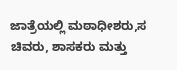ಜಾತ್ರೆಯಲ್ಲಿ ಮಠಾಧೀಶರು,ಸ ಚಿವರು, ಶಾಸಕರು ಮತ್ತು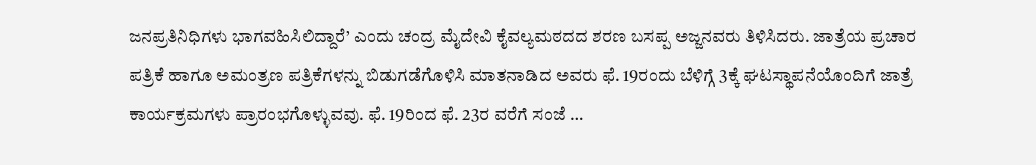ಜನಪ್ರತಿನಿಧಿಗಳು ಭಾಗವಹಿಸಿಲಿದ್ದಾರೆ’ ಎಂದು ಚಂದ್ರ ಮೈದೇವಿ ಕೈವಲ್ಯಮಠದದ ಶರಣ ಬಸಪ್ಪ ಅಜ್ಜನವರು ತಿಳಿಸಿದರು. ಜಾತ್ರೆಯ ಪ್ರಚಾರ ಪತ್ರಿಕೆ ಹಾಗೂ ಅಮಂತ್ರಣ ಪತ್ರಿಕೆಗಳನ್ನು ಬಿಡುಗಡೆಗೊಳಿಸಿ ಮಾತನಾಡಿದ ಅವರು ಫೆ. 19ರಂದು ಬೆಳಿಗ್ಗೆ 3ಕ್ಕೆ ಘಟಸ್ಥಾಪನೆಯೊಂದಿಗೆ ಜಾತ್ರೆ ಕಾರ್ಯಕ್ರಮಗಳು ಪ್ರಾರಂಭಗೊಳ್ಳುವವು. ಫೆ. 19ರಿಂದ ಫೆ. 23ರ ವರೆಗೆ ಸಂಜೆ …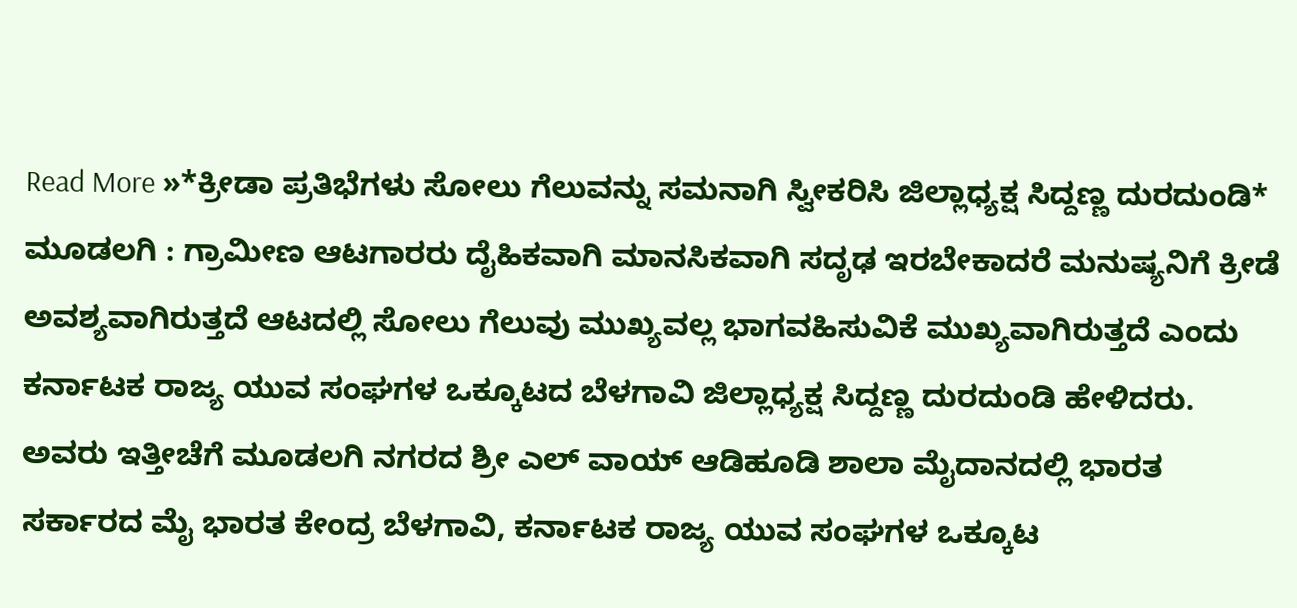Read More »*ಕ್ರೀಡಾ ಪ್ರತಿಭೆಗಳು ಸೋಲು ಗೆಲುವನ್ನು ಸಮನಾಗಿ ಸ್ವೀಕರಿಸಿ ಜಿಲ್ಲಾಧ್ಯಕ್ಷ ಸಿದ್ದಣ್ಣ ದುರದುಂಡಿ*
ಮೂಡಲಗಿ : ಗ್ರಾಮೀಣ ಆಟಗಾರರು ದೈಹಿಕವಾಗಿ ಮಾನಸಿಕವಾಗಿ ಸದೃಢ ಇರಬೇಕಾದರೆ ಮನುಷ್ಯನಿಗೆ ಕ್ರೀಡೆ ಅವಶ್ಯವಾಗಿರುತ್ತದೆ ಆಟದಲ್ಲಿ ಸೋಲು ಗೆಲುವು ಮುಖ್ಯವಲ್ಲ ಭಾಗವಹಿಸುವಿಕೆ ಮುಖ್ಯವಾಗಿರುತ್ತದೆ ಎಂದು ಕರ್ನಾಟಕ ರಾಜ್ಯ ಯುವ ಸಂಘಗಳ ಒಕ್ಕೂಟದ ಬೆಳಗಾವಿ ಜಿಲ್ಲಾಧ್ಯಕ್ಷ ಸಿದ್ದಣ್ಣ ದುರದುಂಡಿ ಹೇಳಿದರು. ಅವರು ಇತ್ತೀಚೆಗೆ ಮೂಡಲಗಿ ನಗರದ ಶ್ರೀ ಎಲ್ ವಾಯ್ ಆಡಿಹೂಡಿ ಶಾಲಾ ಮೈದಾನದಲ್ಲಿ ಭಾರತ ಸರ್ಕಾರದ ಮೈ ಭಾರತ ಕೇಂದ್ರ ಬೆಳಗಾವಿ, ಕರ್ನಾಟಕ ರಾಜ್ಯ ಯುವ ಸಂಘಗಳ ಒಕ್ಕೂಟ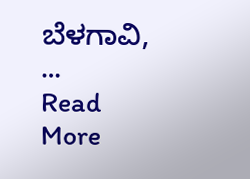ಬೆಳಗಾವಿ, …
Read More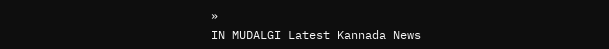»
IN MUDALGI Latest Kannada News